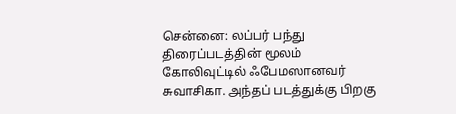சென்னை: லப்பர் பந்து திரைப்படத்தின் மூலம் கோலிவுட்டில் ஃபேமஸானவர் சுவாசிகா. அந்தப் படத்துக்கு பிறகு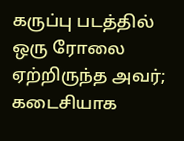கருப்பு படத்தில் ஒரு ரோலை ஏற்றிருந்த அவர்; கடைசியாக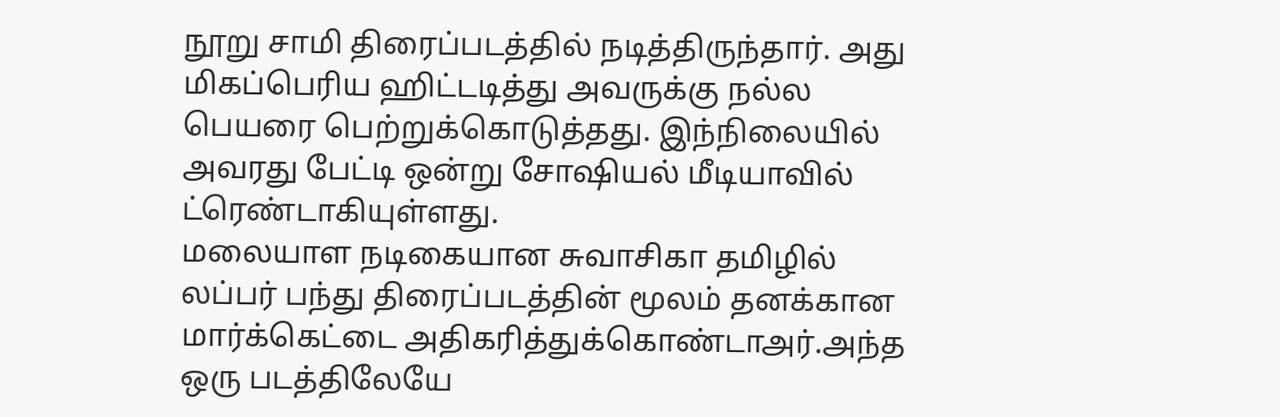நூறு சாமி திரைப்படத்தில் நடித்திருந்தார். அது மிகப்பெரிய ஹிட்டடித்து அவருக்கு நல்ல பெயரை பெற்றுக்கொடுத்தது. இந்நிலையில் அவரது பேட்டி ஒன்று சோஷியல் மீடியாவில் ட்ரெண்டாகியுள்ளது.
மலையாள நடிகையான சுவாசிகா தமிழில் லப்பர் பந்து திரைப்படத்தின் மூலம் தனக்கான மார்க்கெட்டை அதிகரித்துக்கொண்டாஅர்.அந்த ஒரு படத்திலேயே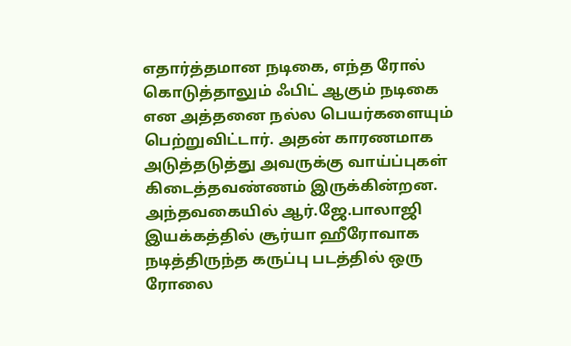எதார்த்தமான நடிகை, எந்த ரோல் கொடுத்தாலும் ஃபிட் ஆகும் நடிகை என அத்தனை நல்ல பெயர்களையும் பெற்றுவிட்டார். அதன் காரணமாக அடுத்தடுத்து அவருக்கு வாய்ப்புகள் கிடைத்தவண்ணம் இருக்கின்றன. அந்தவகையில் ஆர்.ஜே.பாலாஜி இயக்கத்தில் சூர்யா ஹீரோவாக நடித்திருந்த கருப்பு படத்தில் ஒரு ரோலை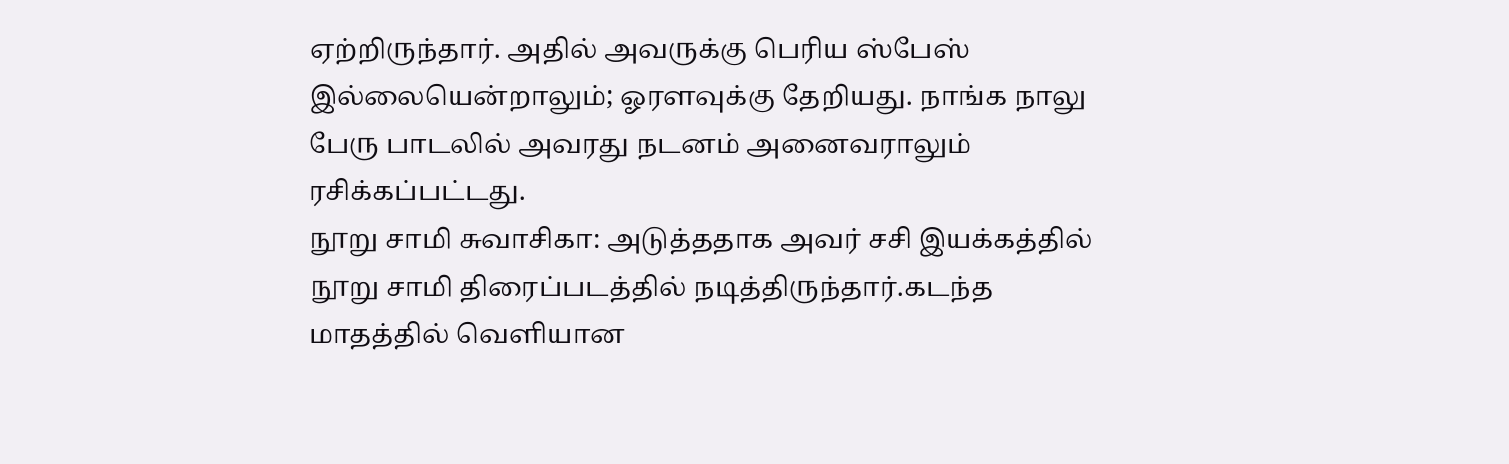ஏற்றிருந்தார். அதில் அவருக்கு பெரிய ஸ்பேஸ் இல்லையென்றாலும்; ஓரளவுக்கு தேறியது. நாங்க நாலு பேரு பாடலில் அவரது நடனம் அனைவராலும் ரசிக்கப்பட்டது.
நூறு சாமி சுவாசிகா: அடுத்ததாக அவர் சசி இயக்கத்தில் நூறு சாமி திரைப்படத்தில் நடித்திருந்தார்.கடந்த மாதத்தில் வெளியான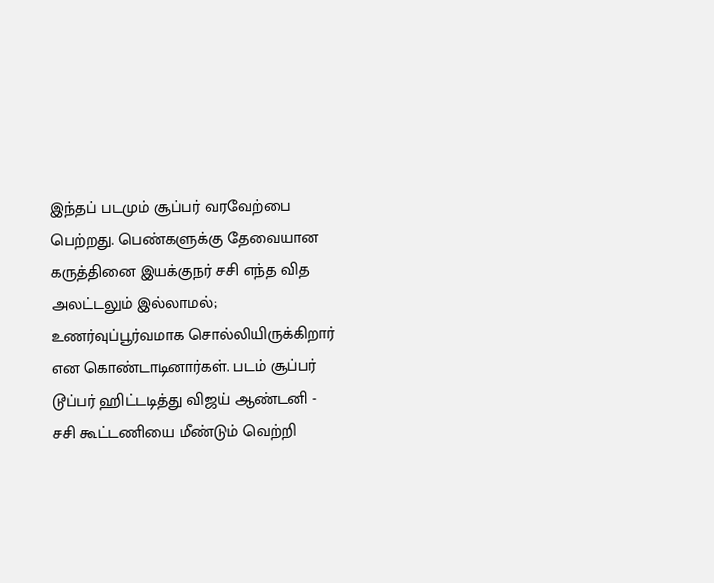இந்தப் படமும் சூப்பர் வரவேற்பை பெற்றது. பெண்களுக்கு தேவையான கருத்தினை இயக்குநர் சசி எந்த வித அலட்டலும் இல்லாமல்; உணர்வுப்பூர்வமாக சொல்லியிருக்கிறார் என கொண்டாடினார்கள். படம் சூப்பர் டூப்பர் ஹிட்டடித்து விஜய் ஆண்டனி - சசி கூட்டணியை மீண்டும் வெற்றி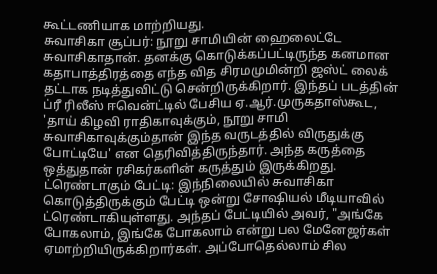கூட்டணியாக மாற்றியது.
சுவாசிகா சூப்பர்: நூறு சாமியின் ஹைலைட்டே சுவாசிகாதான். தனக்கு கொடுக்கப்பட்டிருந்த கனமான கதாபாத்திரத்தை எந்த வித சிரமமுமின்றி ஜஸ்ட் லைக் தட்டாக நடித்துவிட்டு சென்றிருக்கிறார். இந்தப் படத்தின் ப்ரீ ரிலீஸ் ஈவென்ட்டில் பேசிய ஏ.ஆர்.முருகதாஸ்கூட, 'தாய் கிழவி ராதிகாவுக்கும், நூறு சாமி சுவாசிகாவுக்கும்தான் இந்த வருடத்தில் விருதுக்கு போட்டியே' என தெரிவித்திருந்தார். அந்த கருத்தை ஒத்துதான் ரசிகர்களின் கருத்தும் இருக்கிறது.
ட்ரெண்டாகும் பேட்டி: இந்நிலையில் சுவாசிகா கொடுத்திருக்கும் பேட்டி ஒன்று சோஷியல் மீடியாவில் ட்ரெண்டாகியுள்ளது. அந்தப் பேட்டியில் அவர், "அங்கே போகலாம், இங்கே போகலாம் என்று பல மேனேஜர்கள் ஏமாற்றியிருக்கிறார்கள். அப்போதெல்லாம் சில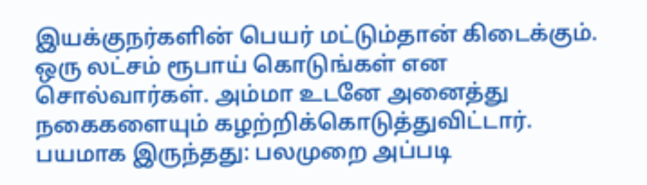இயக்குநர்களின் பெயர் மட்டும்தான் கிடைக்கும். ஒரு லட்சம் ரூபாய் கொடுங்கள் என சொல்வார்கள். அம்மா உடனே அனைத்து நகைகளையும் கழற்றிக்கொடுத்துவிட்டார்.
பயமாக இருந்தது: பலமுறை அப்படி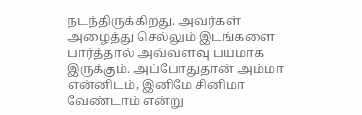நடந்திருக்கிறது. அவர்கள் அழைத்து செல்லும் இடங்களை பார்த்தால் அவ்வளவு பயமாக இருக்கும். அப்போதுதான் அம்மா என்னிடம், இனிமே சினிமா வேண்டாம் என்று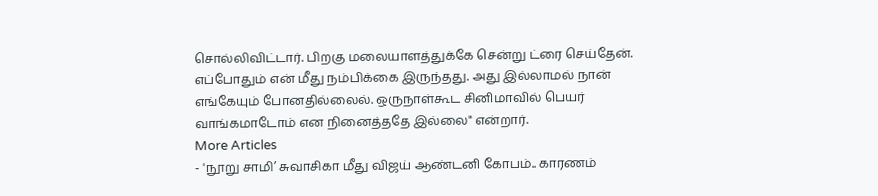சொல்லிவிட்டார். பிறகு மலையாளத்துக்கே சென்று ட்ரை செய்தேன். எப்போதும் என் மீது நம்பிக்கை இருந்தது. அது இல்லாமல் நான் எங்கேயும் போனதில்லைல். ஒருநாள்கூட சினிமாவில் பெயர் வாங்கமாடோம் என நினைத்ததே இல்லை" என்றார்.
More Articles
- 'நூறு சாமி’ சுவாசிகா மீது விஜய் ஆண்டனி கோபம்.. காரணம்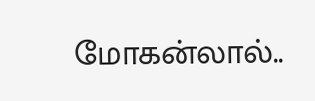மோகன்லால்..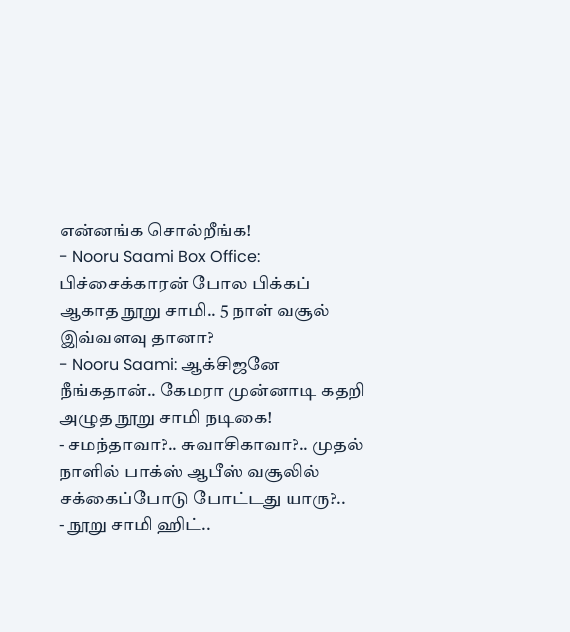என்னங்க சொல்றீங்க!
- Nooru Saami Box Office: பிச்சைக்காரன் போல பிக்கப் ஆகாத நூறு சாமி.. 5 நாள் வசூல் இவ்வளவு தானா?
- Nooru Saami: ஆக்சிஜனே நீங்கதான்.. கேமரா முன்னாடி கதறி அழுத நூறு சாமி நடிகை!
- சமந்தாவா?.. சுவாசிகாவா?.. முதல் நாளில் பாக்ஸ் ஆபீஸ் வசூலில் சக்கைப்போடு போட்டது யாரு?..
- நூறு சாமி ஹிட்..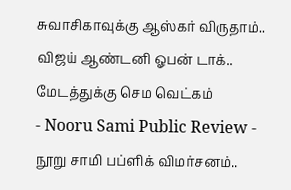சுவாசிகாவுக்கு ஆஸ்கர் விருதாம்.. விஜய் ஆண்டனி ஓபன் டாக்.. மேடத்துக்கு செம வெட்கம்
- Nooru Sami Public Review - நூறு சாமி பப்ளிக் விமர்சனம்..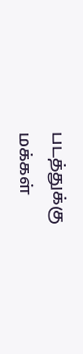படத்துக்கு மக்கள்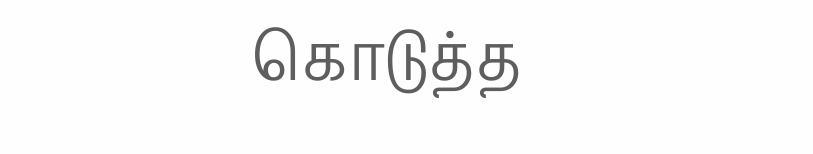கொடுத்த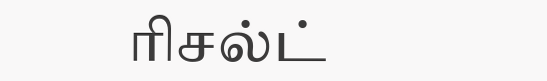ரிசல்ட்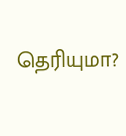தெரியுமா?